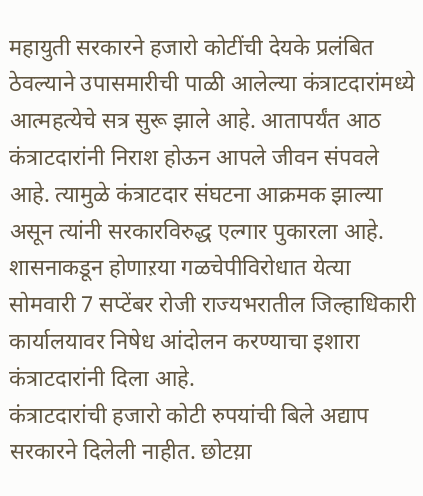महायुती सरकारने हजारो कोटींची देयके प्रलंबित ठेवल्याने उपासमारीची पाळी आलेल्या कंत्राटदारांमध्ये आत्महत्येचे सत्र सुरू झाले आहे. आतापर्यंत आठ कंत्राटदारांनी निराश होऊन आपले जीवन संपवले आहे. त्यामुळे कंत्राटदार संघटना आक्रमक झाल्या असून त्यांनी सरकारविरुद्ध एल्गार पुकारला आहे. शासनाकडून होणाऱया गळचेपीविरोधात येत्या सोमवारी 7 सप्टेंबर रोजी राज्यभरातील जिल्हाधिकारी कार्यालयावर निषेध आंदोलन करण्याचा इशारा कंत्राटदारांनी दिला आहे.
कंत्राटदारांची हजारो कोटी रुपयांची बिले अद्याप सरकारने दिलेली नाहीत. छोटय़ा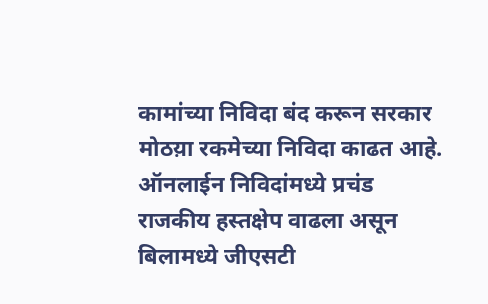कामांच्या निविदा बंद करून सरकार मोठय़ा रकमेच्या निविदा काढत आहे. ऑनलाईन निविदांमध्ये प्रचंड राजकीय हस्तक्षेप वाढला असून बिलामध्ये जीएसटी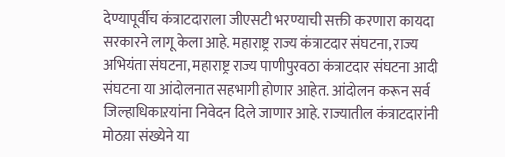देण्यापूर्वीच कंत्राटदाराला जीएसटी भरण्याची सक्ती करणारा कायदा सरकारने लागू केला आहे. महाराष्ट्र राज्य कंत्राटदार संघटना, राज्य अभियंता संघटना, महाराष्ट्र राज्य पाणीपुरवठा कंत्राटदार संघटना आदी संघटना या आंदोलनात सहभागी होणार आहेत. आंदोलन करून सर्व जिल्हाधिकाऱयांना निवेदन दिले जाणार आहे. राज्यातील कंत्राटदारांनी मोठय़ा संख्येने या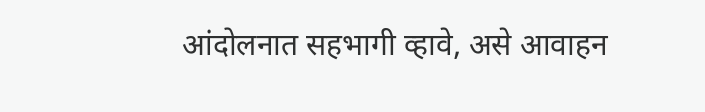आंदोलनात सहभागी व्हावे, असे आवाहन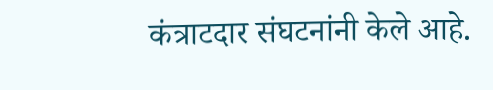कंत्राटदार संघटनांनी केले आहे.